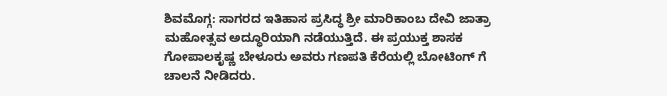ಶಿವಮೊಗ್ಗ: ಸಾಗರದ ಇತಿಹಾಸ ಪ್ರಸಿದ್ಧ ಶ್ರೀ ಮಾರಿಕಾಂಬ ದೇವಿ ಜಾತ್ರಾ ಮಹೋತ್ಸವ ಅದ್ಧೂರಿಯಾಗಿ ನಡೆಯುತ್ತಿದೆ. ಈ ಪ್ರಯುಕ್ತ ಶಾಸಕ ಗೋಪಾಲಕೃಷ್ಣ ಬೇಳೂರು ಅವರು ಗಣಪತಿ ಕೆರೆಯಲ್ಲಿ ಬೋಟಿಂಗ್ ಗೆ ಚಾಲನೆ ನೀಡಿದರು.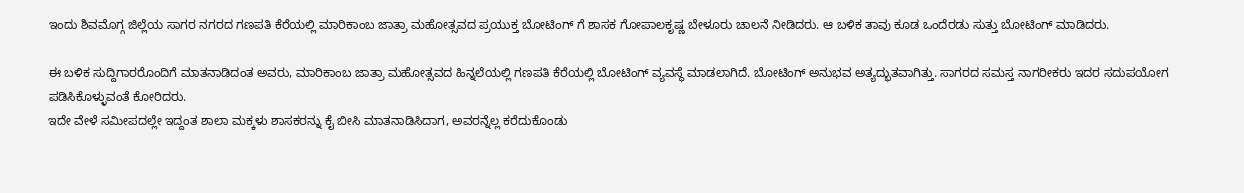ಇಂದು ಶಿವಮೊಗ್ಗ ಜಿಲ್ಲೆಯ ಸಾಗರ ನಗರದ ಗಣಪತಿ ಕೆರೆಯಲ್ಲಿ ಮಾರಿಕಾಂಬ ಜಾತ್ರಾ ಮಹೋತ್ಸವದ ಪ್ರಯುಕ್ತ ಬೋಟಿಂಗ್ ಗೆ ಶಾಸಕ ಗೋಪಾಲಕೃಷ್ಣ ಬೇಳೂರು ಚಾಲನೆ ನೀಡಿದರು. ಆ ಬಳಿಕ ತಾವು ಕೂಡ ಒಂದೆರಡು ಸುತ್ತು ಬೋಟಿಂಗ್ ಮಾಡಿದರು.

ಈ ಬಳಿಕ ಸುದ್ದಿಗಾರರೊಂದಿಗೆ ಮಾತನಾಡಿದಂತ ಅವರು, ಮಾರಿಕಾಂಬ ಜಾತ್ರಾ ಮಹೋತ್ಸವದ ಹಿನ್ನಲೆಯಲ್ಲಿ ಗಣಪತಿ ಕೆರೆಯಲ್ಲಿ ಬೋಟಿಂಗ್ ವ್ಯವಸ್ಥೆ ಮಾಡಲಾಗಿದೆ. ಬೋಟಿಂಗ್ ಅನುಭವ ಅತ್ಯದ್ಭುತವಾಗಿತ್ತು. ಸಾಗರದ ಸಮಸ್ತ ನಾಗರೀಕರು ಇದರ ಸದುಪಯೋಗ ಪಡಿಸಿಕೊಳ್ಳುವಂತೆ ಕೋರಿದರು.
ಇದೇ ವೇಳೆ ಸಮೀಪದಲ್ಲೇ ಇದ್ದಂತ ಶಾಲಾ ಮಕ್ಕಳು ಶಾಸಕರನ್ನು ಕೈ ಬೀಸಿ ಮಾತನಾಡಿಸಿದಾಗ, ಅವರನ್ನೆಲ್ಲ ಕರೆದುಕೊಂಡು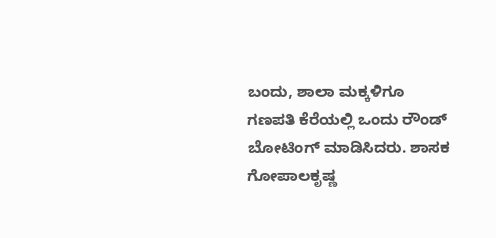ಬಂದು, ಶಾಲಾ ಮಕ್ಕಳಿಗೂ ಗಣಪತಿ ಕೆರೆಯಲ್ಲಿ ಒಂದು ರೌಂಡ್ ಬೋಟಿಂಗ್ ಮಾಡಿಸಿದರು. ಶಾಸಕ ಗೋಪಾಲಕೃಷ್ಣ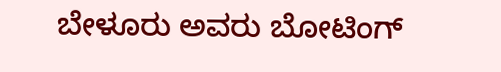ಬೇಳೂರು ಅವರು ಬೋಟಿಂಗ್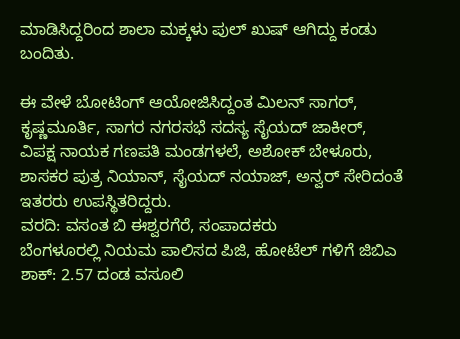ಮಾಡಿಸಿದ್ದರಿಂದ ಶಾಲಾ ಮಕ್ಕಳು ಪುಲ್ ಖುಷ್ ಆಗಿದ್ದು ಕಂಡು ಬಂದಿತು.

ಈ ವೇಳೆ ಬೋಟಿಂಗ್ ಆಯೋಜಿಸಿದ್ದಂತ ಮಿಲನ್ ಸಾಗರ್, ಕೃಷ್ಣಮೂರ್ತಿ, ಸಾಗರ ನಗರಸಭೆ ಸದಸ್ಯ ಸೈಯದ್ ಜಾಕೀರ್, ವಿಪಕ್ಷ ನಾಯಕ ಗಣಪತಿ ಮಂಡಗಳಲೆ, ಅಶೋಕ್ ಬೇಳೂರು, ಶಾಸಕರ ಪುತ್ರ ನಿಯಾನ್, ಸೈಯದ್ ನಯಾಜ್, ಅನ್ವರ್ ಸೇರಿದಂತೆ ಇತರರು ಉಪಸ್ಥಿತರಿದ್ದರು.
ವರದಿ: ವಸಂತ ಬಿ ಈಶ್ವರಗೆರೆ, ಸಂಪಾದಕರು
ಬೆಂಗಳೂರಲ್ಲಿ ನಿಯಮ ಪಾಲಿಸದ ಪಿಜಿ, ಹೋಟೆಲ್ ಗಳಿಗೆ ಜಿಬಿಎ ಶಾಕ್: 2.57 ದಂಡ ವಸೂಲಿ